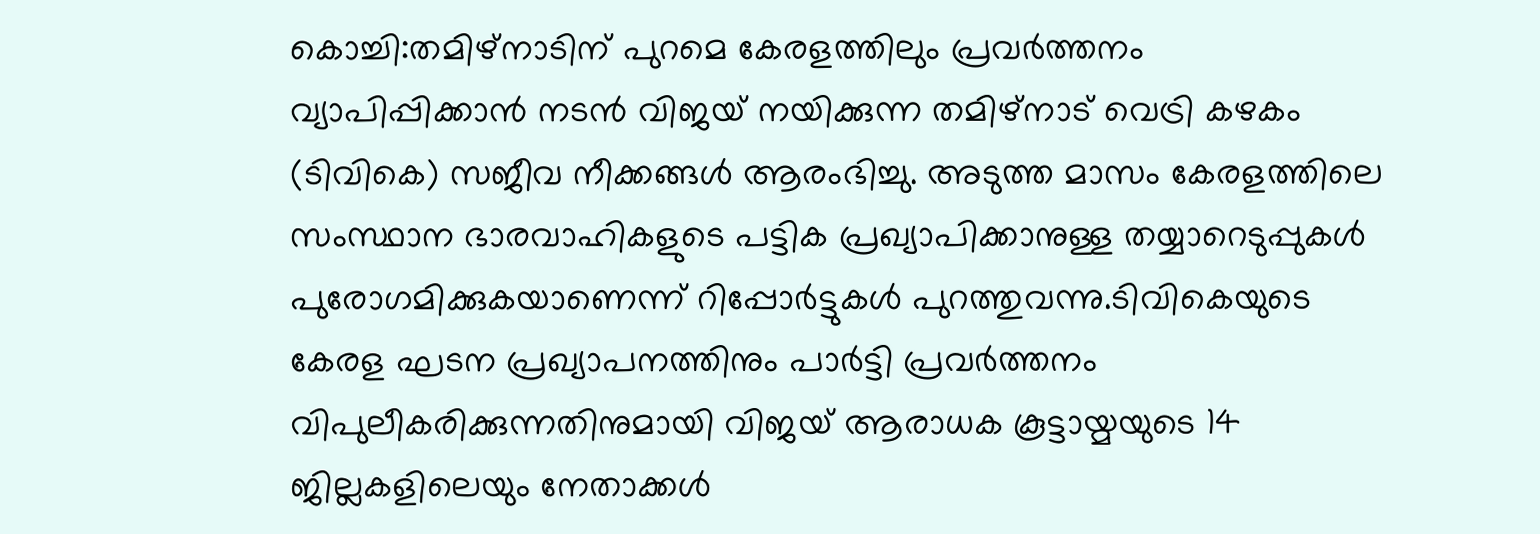കൊച്ചി:തമിഴ്നാടിന് പുറമെ കേരളത്തിലും പ്രവർത്തനം വ്യാപിപ്പിക്കാൻ നടൻ വിജയ് നയിക്കുന്ന തമിഴ്നാട് വെട്രി കഴകം (ടിവികെ) സജീവ നീക്കങ്ങൾ ആരംഭിച്ചു. അടുത്ത മാസം കേരളത്തിലെ സംസ്ഥാന ഭാരവാഹികളുടെ പട്ടിക പ്രഖ്യാപിക്കാനുള്ള തയ്യാറെടുപ്പുകൾ പുരോഗമിക്കുകയാണെന്ന് റിപ്പോർട്ടുകൾ പുറത്തുവന്നു.ടിവികെയുടെ കേരള ഘടന പ്രഖ്യാപനത്തിനും പാർട്ടി പ്രവർത്തനം വിപുലീകരിക്കുന്നതിനുമായി വിജയ് ആരാധക കൂട്ടായ്മയുടെ 14 ജില്ലകളിലെയും നേതാക്കൾ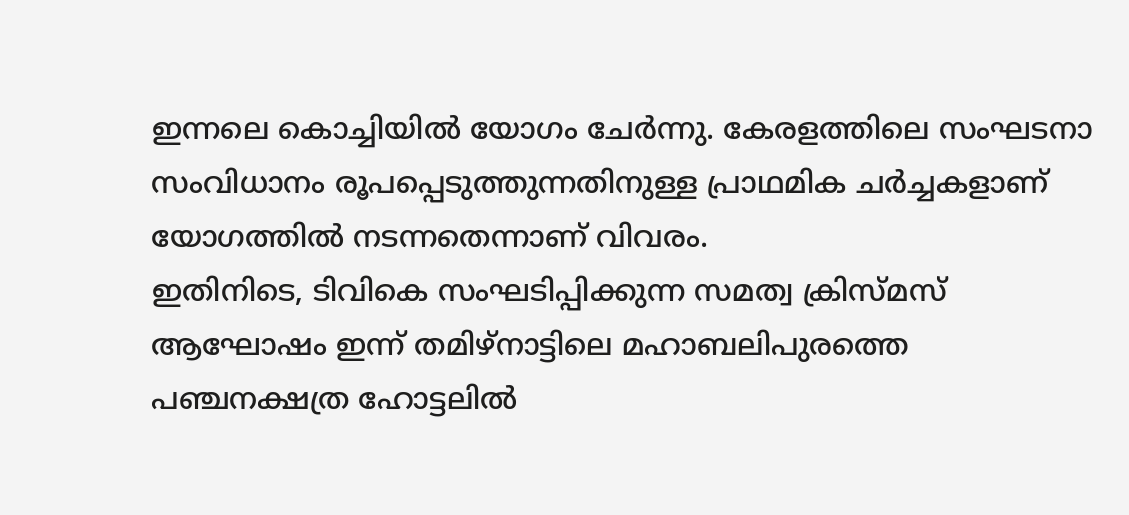ഇന്നലെ കൊച്ചിയിൽ യോഗം ചേർന്നു. കേരളത്തിലെ സംഘടനാ സംവിധാനം രൂപപ്പെടുത്തുന്നതിനുള്ള പ്രാഥമിക ചർച്ചകളാണ് യോഗത്തിൽ നടന്നതെന്നാണ് വിവരം.
ഇതിനിടെ, ടിവികെ സംഘടിപ്പിക്കുന്ന സമത്വ ക്രിസ്മസ് ആഘോഷം ഇന്ന് തമിഴ്നാട്ടിലെ മഹാബലിപുരത്തെ പഞ്ചനക്ഷത്ര ഹോട്ടലിൽ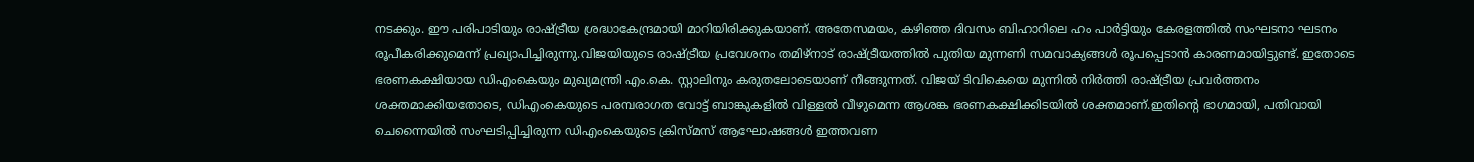നടക്കും. ഈ പരിപാടിയും രാഷ്ട്രീയ ശ്രദ്ധാകേന്ദ്രമായി മാറിയിരിക്കുകയാണ്. അതേസമയം, കഴിഞ്ഞ ദിവസം ബിഹാറിലെ ഹം പാർട്ടിയും കേരളത്തിൽ സംഘടനാ ഘടനം രൂപീകരിക്കുമെന്ന് പ്രഖ്യാപിച്ചിരുന്നു.വിജയിയുടെ രാഷ്ട്രീയ പ്രവേശനം തമിഴ്നാട് രാഷ്ട്രീയത്തിൽ പുതിയ മുന്നണി സമവാക്യങ്ങൾ രൂപപ്പെടാൻ കാരണമായിട്ടുണ്ട്. ഇതോടെ ഭരണകക്ഷിയായ ഡിഎംകെയും മുഖ്യമന്ത്രി എം.കെ. സ്റ്റാലിനും കരുതലോടെയാണ് നീങ്ങുന്നത്. വിജയ് ടിവികെയെ മുന്നിൽ നിർത്തി രാഷ്ട്രീയ പ്രവർത്തനം ശക്തമാക്കിയതോടെ, ഡിഎംകെയുടെ പരമ്പരാഗത വോട്ട് ബാങ്കുകളിൽ വിള്ളൽ വീഴുമെന്ന ആശങ്ക ഭരണകക്ഷിക്കിടയിൽ ശക്തമാണ്.ഇതിന്റെ ഭാഗമായി, പതിവായി ചെന്നൈയിൽ സംഘടിപ്പിച്ചിരുന്ന ഡിഎംകെയുടെ ക്രിസ്മസ് ആഘോഷങ്ങൾ ഇത്തവണ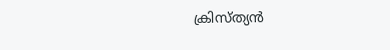ക്രിസ്ത്യൻ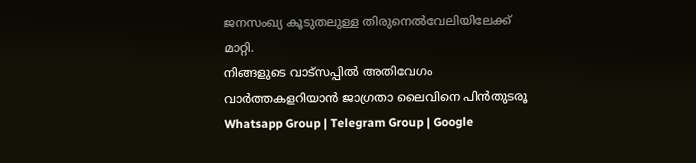ജനസംഖ്യ കൂടുതലുള്ള തിരുനെൽവേലിയിലേക്ക് മാറ്റി.
നിങ്ങളുടെ വാട്സപ്പിൽ അതിവേഗം വാർത്തകളറിയാൻ ജാഗ്രതാ ലൈവിനെ പിൻതുടരൂ Whatsapp Group | Telegram Group | Google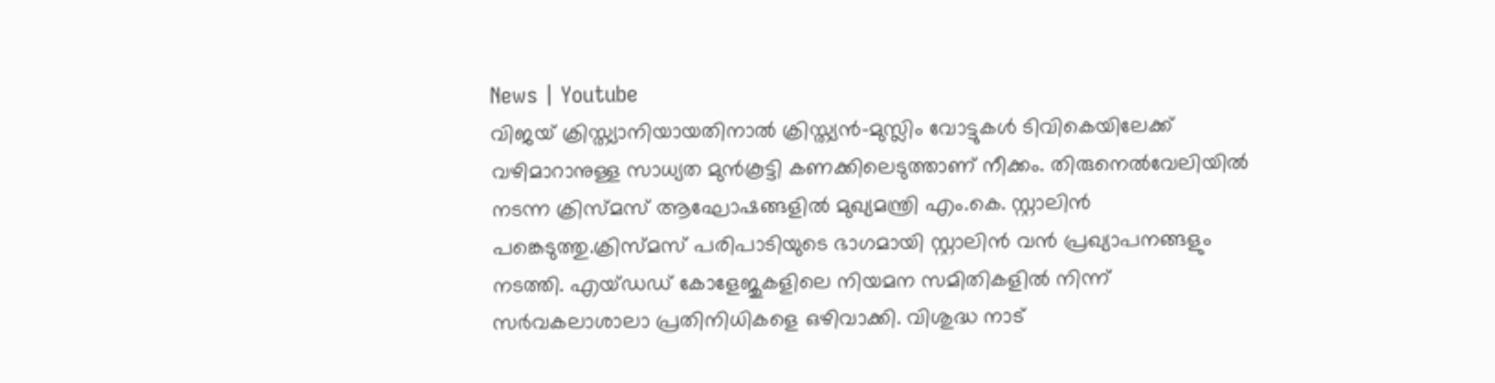News | Youtube
വിജയ് ക്രിസ്ത്യാനിയായതിനാൽ ക്രിസ്ത്യൻ-മുസ്ലിം വോട്ടുകൾ ടിവികെയിലേക്ക് വഴിമാറാനുള്ള സാധ്യത മുൻകൂട്ടി കണക്കിലെടുത്താണ് നീക്കം. തിരുനെൽവേലിയിൽ നടന്ന ക്രിസ്മസ് ആഘോഷങ്ങളിൽ മുഖ്യമന്ത്രി എം.കെ. സ്റ്റാലിൻ പങ്കെടുത്തു.ക്രിസ്മസ് പരിപാടിയുടെ ഭാഗമായി സ്റ്റാലിൻ വൻ പ്രഖ്യാപനങ്ങളും നടത്തി. എയ്ഡഡ് കോളേജുകളിലെ നിയമന സമിതികളിൽ നിന്ന് സർവകലാശാലാ പ്രതിനിധികളെ ഒഴിവാക്കി. വിശുദ്ധ നാട്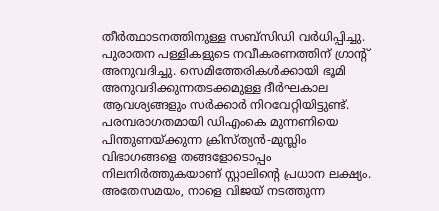തീർത്ഥാടനത്തിനുള്ള സബ്സിഡി വർധിപ്പിച്ചു. പുരാതന പള്ളികളുടെ നവീകരണത്തിന് ഗ്രാന്റ് അനുവദിച്ചു. സെമിത്തേരികൾക്കായി ഭൂമി അനുവദിക്കുന്നതടക്കമുള്ള ദീർഘകാല ആവശ്യങ്ങളും സർക്കാർ നിറവേറ്റിയിട്ടുണ്ട്.
പരമ്പരാഗതമായി ഡിഎംകെ മുന്നണിയെ പിന്തുണയ്ക്കുന്ന ക്രിസ്ത്യൻ-മുസ്ലിം വിഭാഗങ്ങളെ തങ്ങളോടൊപ്പം നിലനിർത്തുകയാണ് സ്റ്റാലിന്റെ പ്രധാന ലക്ഷ്യം. അതേസമയം, നാളെ വിജയ് നടത്തുന്ന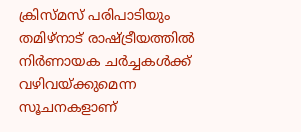ക്രിസ്മസ് പരിപാടിയും തമിഴ്നാട് രാഷ്ട്രീയത്തിൽ നിർണായക ചർച്ചകൾക്ക് വഴിവയ്ക്കുമെന്ന സൂചനകളാണ്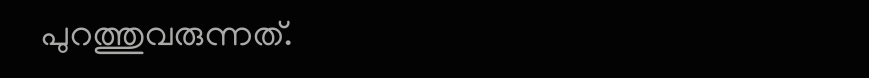പുറത്തുവരുന്നത്.